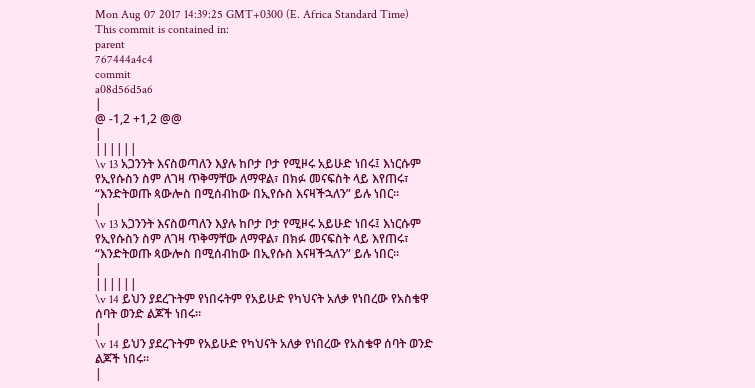Mon Aug 07 2017 14:39:25 GMT+0300 (E. Africa Standard Time)
This commit is contained in:
parent
767444a4c4
commit
a08d56d5a6
|
@ -1,2 +1,2 @@
|
||||||
\v 13 አጋንንት እናስወጣለን እያሉ ከቦታ ቦታ የሚዞሩ አይሁድ ነበሩ፤ እነርሱም የኢየሱስን ስም ለገዛ ጥቅማቸው ለማዋል፣ በክፉ መናፍስት ላይ እየጠሩ፣ “እንድትወጡ ጳውሎስ በሚሰብከው በኢየሱስ እናዛችኋለን” ይሉ ነበር።
|
\v 13 አጋንንት እናስወጣለን እያሉ ከቦታ ቦታ የሚዞሩ አይሁድ ነበሩ፤ እነርሱም የኢየሱስን ስም ለገዛ ጥቅማቸው ለማዋል፣ በክፉ መናፍስት ላይ እየጠሩ፣ “እንድትወጡ ጳውሎስ በሚሰብከው በኢየሱስ እናዛችኋለን” ይሉ ነበር።
|
||||||
\v 14 ይህን ያደረጉትም የነበሩትም የአይሁድ የካህናት አለቃ የነበረው የአስቄዋ ሰባት ወንድ ልጆች ነበሩ።
|
\v 14 ይህን ያደረጉትም የአይሁድ የካህናት አለቃ የነበረው የአስቄዋ ሰባት ወንድ ልጆች ነበሩ።
|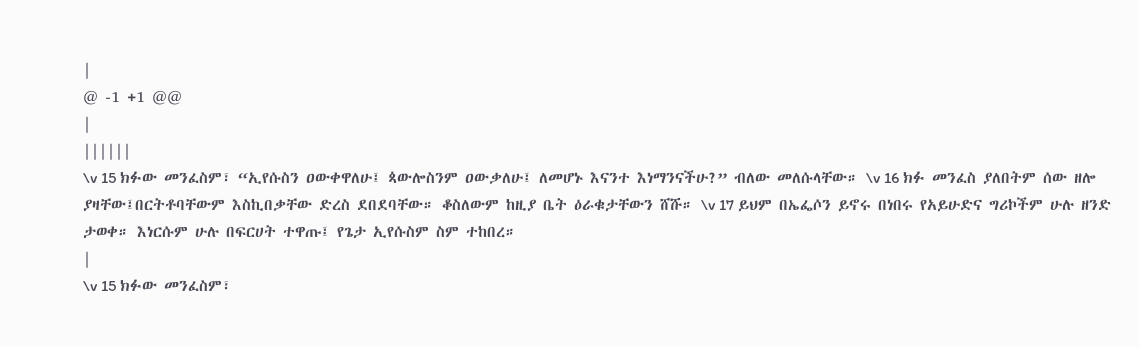|
@ -1 +1 @@
|
||||||
\v 15 ክፉው መንፈስም፣ “ኢየሱስን ዐውቀዋለሁ፤ ጳውሎስንም ዐውቃለሁ፤ ለመሆኑ እናንተ እነማንናችሁ?” ብለው መለሱላቸው። \v 16 ክፉ መንፈስ ያለበትም ሰው ዘሎ ያዛቸው፤በርትቶባቸውም እስኪበቃቸው ድረስ ደበደባቸው። ቆስለውም ከዚያ ቤት ዕራቁታቸውን ሸሹ። \v 17 ይህም በኤፌሶን ይኖሩ በነበሩ የአይሁድና ግሪኮችም ሁሉ ዘንድ ታወቀ። እነርሱም ሁሉ በፍርሀት ተዋጡ፤ የጌታ ኢየሱስም ስም ተከበረ።
|
\v 15 ክፉው መንፈስም፣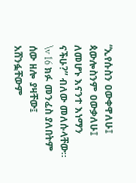“ኢየሱስን ዐውቀዋለሁ፤ ጳውሎስንም ዐውቃለሁ፤ ለመሆኑ እናንተ እነማን ናችሁ?” ብለው መለሱላቸው። \v 16 ክፉ መንፈስ ያለበትም ሰው ዘሎ ያዛቸው፤ አሸንፏቸውም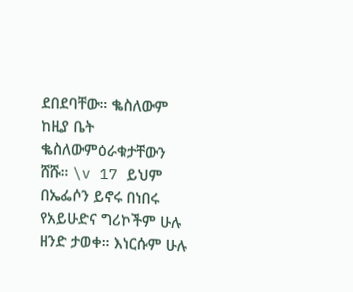ደበደባቸው። ቈስለውም ከዚያ ቤት ቈስለውምዕራቁታቸውን ሸሹ። \v 17 ይህም በኤፌሶን ይኖሩ በነበሩ የአይሁድና ግሪኮችም ሁሉ ዘንድ ታወቀ። እነርሱም ሁሉ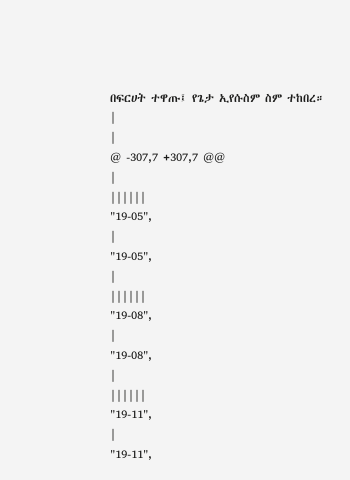በፍርሀት ተዋጡ፤ የጌታ ኢየሱስም ስም ተከበረ።
|
|
@ -307,7 +307,7 @@
|
||||||
"19-05",
|
"19-05",
|
||||||
"19-08",
|
"19-08",
|
||||||
"19-11",
|
"19-11",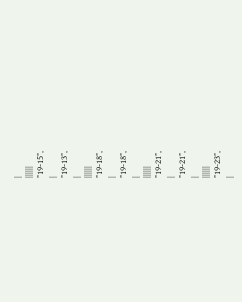|
||||||
"19-15",
|
"19-13",
|
||||||
"19-18",
|
"19-18",
|
||||||
"19-21",
|
"19-21",
|
||||||
"19-23",
|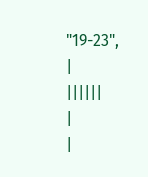"19-23",
|
||||||
|
|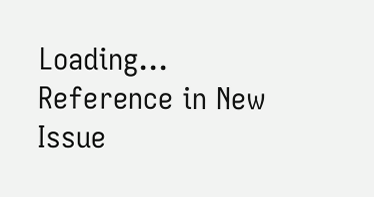Loading…
Reference in New Issue